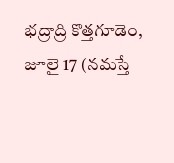భద్రాద్రి కొత్తగూడెం, జూలై 17 (నమస్తే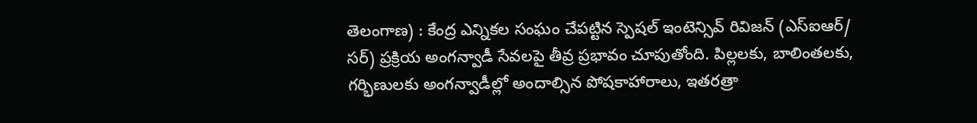తెలంగాణ) : కేంద్ర ఎన్నికల సంఘం చేపట్టిన స్పెషల్ ఇంటెన్సివ్ రివిజన్ (ఎస్ఐఆర్/ సర్) ప్రక్రియ అంగన్వాడీ సేవలపై తీవ్ర ప్రభావం చూపుతోంది. పిల్లలకు, బాలింతలకు, గర్భిణులకు అంగన్వాడీల్లో అందాల్సిన పోషకాహారాలు, ఇతరత్రా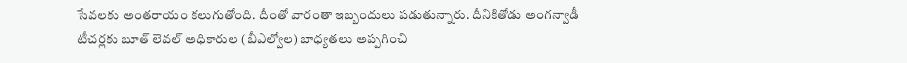సేవలకు అంతరాయం కలుగుతోంది. దీంతో వారంతా ఇబ్బందులు పడుతున్నారు. దీనికితోడు అంగన్వాడీ టీచర్లకు బూత్ లెవల్ అధికారుల (బీఎల్వోల) బాధ్యతలు అప్పగించి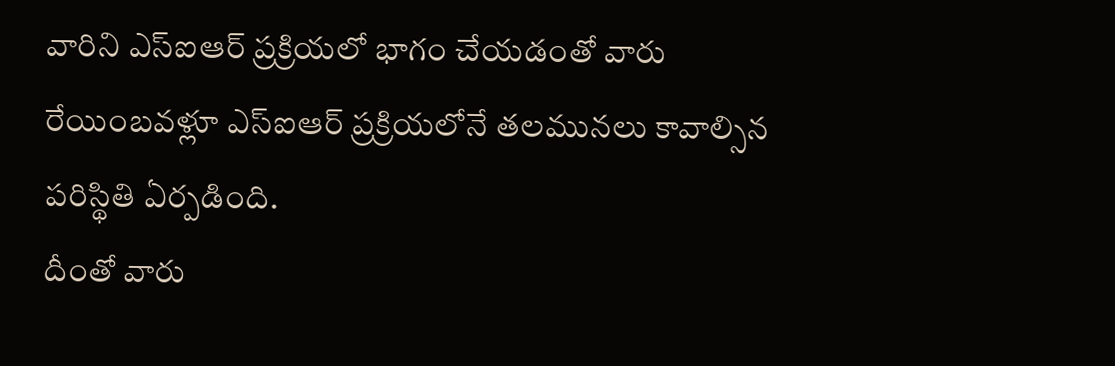వారిని ఎస్ఐఆర్ ప్రక్రియలో భాగం చేయడంతో వారు రేయింబవళ్లూ ఎస్ఐఆర్ ప్రక్రియలోనే తలమునలు కావాల్సిన పరిస్థితి ఏర్పడింది.
దీంతో వారు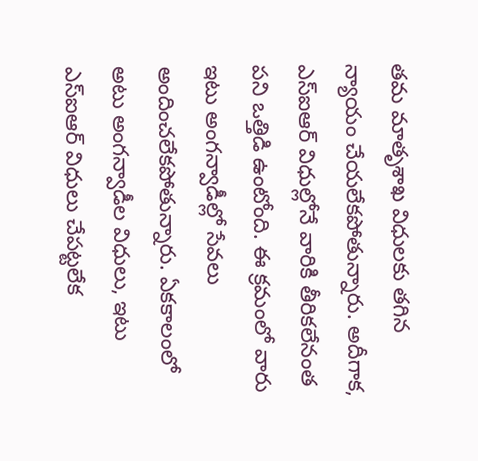తమ మాతృశాఖ విధులకు తగిన న్యాయం చేయలేకపోతున్నారు. అదీగాక, ఎస్ఐఆర్ విధుల్లోనే వారికి తీరికలేనంత పని ఒత్తిడి ఉంటోంది. ఈ క్రమంలో వారు ఇటు అంగన్వాడీల్లో సేవలు అందించలేకపోతున్నారు. ఏకకాలంలో అటు అంగన్వాడీల విధులు, ఇటు ఎస్ఐఆర్ విధులు చేపట్టలేక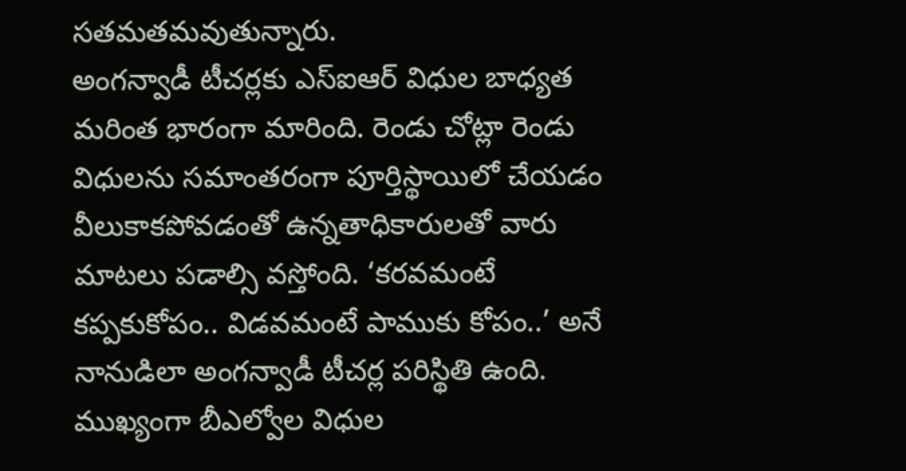సతమతమవుతున్నారు.
అంగన్వాడీ టీచర్లకు ఎస్ఐఆర్ విధుల బాధ్యత మరింత భారంగా మారింది. రెండు చోట్లా రెండు విధులను సమాంతరంగా పూర్తిస్థాయిలో చేయడం వీలుకాకపోవడంతో ఉన్నతాధికారులతో వారు మాటలు పడాల్సి వస్తోంది. ‘కరవమంటే కప్పకుకోపం.. విడవమంటే పాముకు కోపం..’ అనే నానుడిలా అంగన్వాడీ టీచర్ల పరిస్థితి ఉంది. ముఖ్యంగా బీఎల్వోల విధుల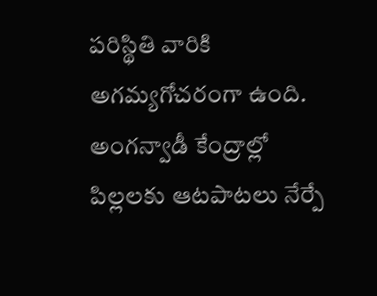పరిస్థితి వారికి అగమ్యగోచరంగా ఉంది. అంగన్వాడీ కేంద్రాల్లో పిల్లలకు ఆటపాటలు నేర్పే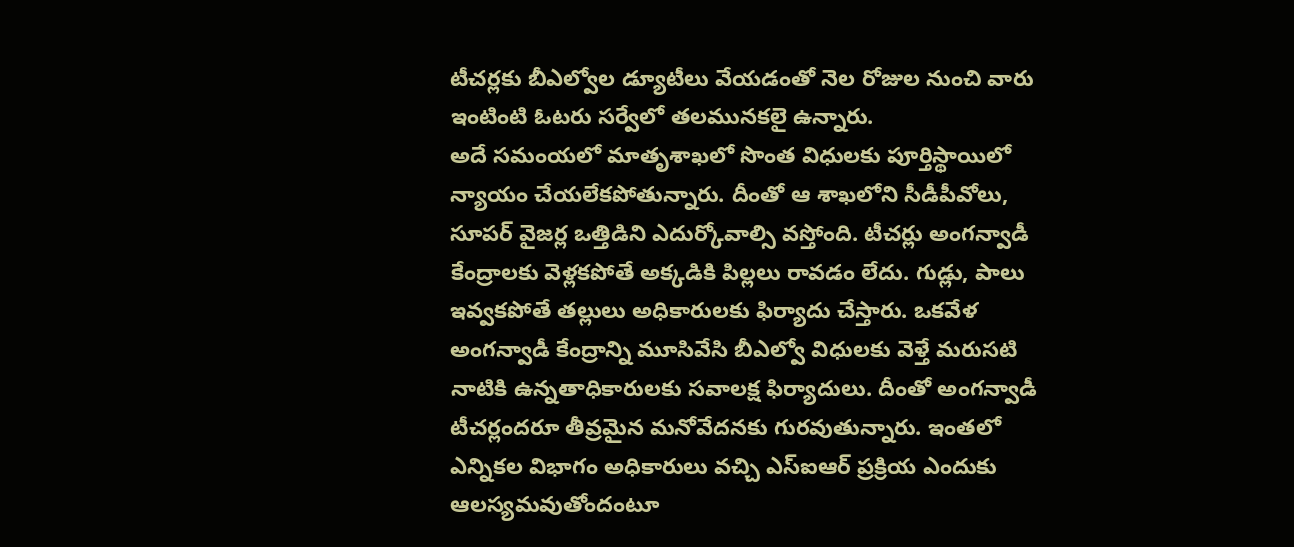టీచర్లకు బీఎల్వోల డ్యూటీలు వేయడంతో నెల రోజుల నుంచి వారు ఇంటింటి ఓటరు సర్వేలో తలమునకలై ఉన్నారు.
అదే సమంయలో మాతృశాఖలో సొంత విధులకు పూర్తిస్థాయిలో న్యాయం చేయలేకపోతున్నారు. దీంతో ఆ శాఖలోని సీడీపీవోలు, సూపర్ వైజర్ల ఒత్తిడిని ఎదుర్కోవాల్సి వస్తోంది. టీచర్లు అంగన్వాడీ కేంద్రాలకు వెళ్లకపోతే అక్కడికి పిల్లలు రావడం లేదు. గుడ్లు, పాలు ఇవ్వకపోతే తల్లులు అధికారులకు ఫిర్యాదు చేస్తారు. ఒకవేళ అంగన్వాడీ కేంద్రాన్ని మూసివేసి బీఎల్వో విధులకు వెళ్తే మరుసటి నాటికి ఉన్నతాధికారులకు సవాలక్ష ఫిర్యాదులు. దీంతో అంగన్వాడీ టీచర్లందరూ తీవ్రమైన మనోవేదనకు గురవుతున్నారు. ఇంతలో ఎన్నికల విభాగం అధికారులు వచ్చి ఎస్ఐఆర్ ప్రక్రియ ఎందుకు ఆలస్యమవుతోందంటూ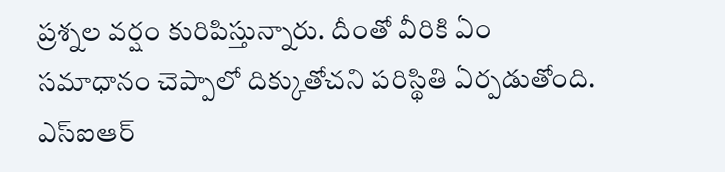ప్రశ్నల వర్షం కురిపిస్తున్నారు. దీంతో వీరికి ఏం సమాధానం చెప్పాలో దిక్కుతోచని పరిస్థితి ఏర్పడుతోంది. ఎస్ఐఆర్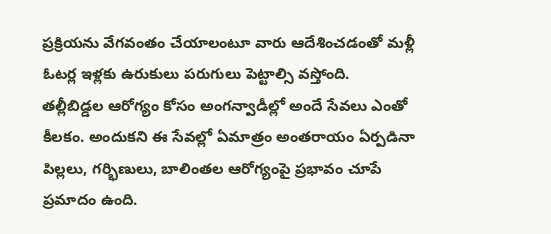ప్రక్రియను వేగవంతం చేయాలంటూ వారు ఆదేశించడంతో మళ్లీ ఓటర్ల ఇళ్లకు ఉరుకులు పరుగులు పెట్టాల్సి వస్తోంది.
తల్లీబిడ్డల ఆరోగ్యం కోసం అంగన్వాడీల్లో అందే సేవలు ఎంతో కీలకం. అందుకని ఈ సేవల్లో ఏమాత్రం అంతరాయం ఏర్పడినా పిల్లలు, గర్భిణులు, బాలింతల ఆరోగ్యంపై ప్రభావం చూపే ప్రమాదం ఉంది.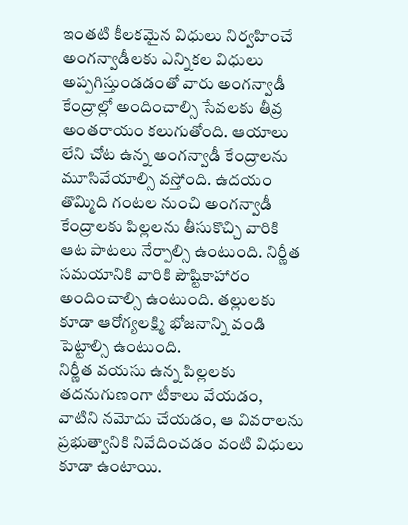ఇంతటి కీలకమైన విధులు నిర్వహించే అంగన్వాడీలకు ఎన్నికల విధులు అప్పగిస్తుండడంతో వారు అంగన్వాడీ కేంద్రాల్లో అందించాల్సి సేవలకు తీవ్ర అంతరాయం కలుగుతోంది. ఆయాలు లేని చోట ఉన్న అంగన్వాడీ కేంద్రాలను మూసివేయాల్సి వస్తోంది. ఉదయం తొమ్మిది గంటల నుంచి అంగన్వాడీ కేంద్రాలకు పిల్లలను తీసుకొచ్చి వారికి ఆట పాటలు నేర్పాల్సి ఉంటుంది. నిర్ణీత సమయానికి వారికి పౌష్టికాహారం అందించాల్సి ఉంటుంది. తల్లులకు కూడా ఆరోగ్యలక్ష్మి భోజనాన్ని వండి పెట్టాల్సి ఉంటుంది.
నిర్ణీత వయసు ఉన్న పిల్లలకు తదనుగుణంగా టీకాలు వేయడం, వాటిని నమోదు చేయడం, ఆ వివరాలను ప్రభుత్వానికి నివేదించడం వంటి విధులు కూడా ఉంటాయి.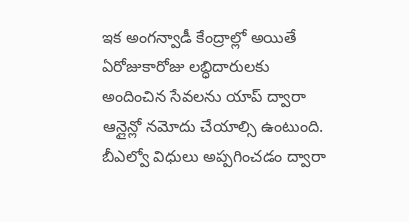ఇక అంగన్వాడీ కేంద్రాల్లో అయితే ఏరోజుకారోజు లబ్ధిదారులకు అందించిన సేవలను యాప్ ద్వారా ఆన్లైన్లో నమోదు చేయాల్సి ఉంటుంది. బీఎల్వో విధులు అప్పగించడం ద్వారా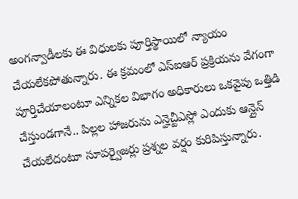అంగన్వాడీలకు ఈ విధులకు పూర్తిస్థాయిలో న్యాయం చేయలేకపోతున్నారు. ఈ క్రమంలో ఎస్ఐఆర్ ప్రక్రియను వేగంగా పూర్తిచేయాలంటూ ఎన్నికల విభాగం అధికారులు ఒకవైపు ఒత్తిడి చేస్తుండగానే.. పిల్లల హాజరును ఎన్హెచ్టీఎస్లో ఎందుకు ఆన్లైన్ చేయలేదంటూ సూపర్వైజర్లు ప్రశ్నల వర్షం కురిపిస్తున్నారు.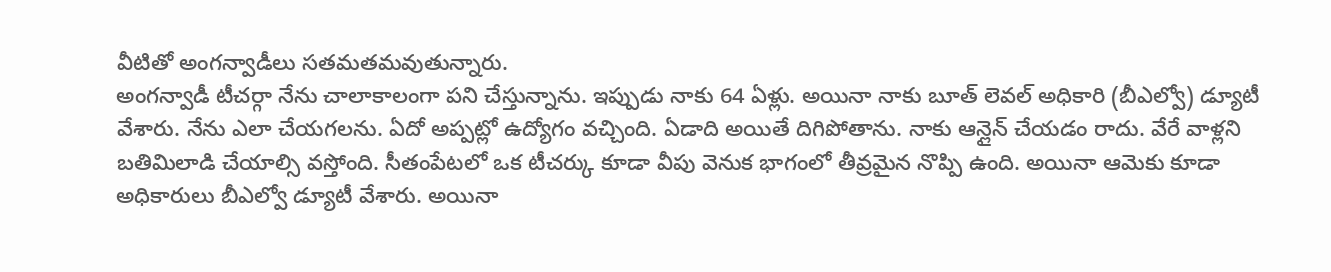వీటితో అంగన్వాడీలు సతమతమవుతున్నారు.
అంగన్వాడీ టీచర్గా నేను చాలాకాలంగా పని చేస్తున్నాను. ఇప్పుడు నాకు 64 ఏళ్లు. అయినా నాకు బూత్ లెవల్ అధికారి (బీఎల్వో) డ్యూటీ వేశారు. నేను ఎలా చేయగలను. ఏదో అప్పట్లో ఉద్యోగం వచ్చింది. ఏడాది అయితే దిగిపోతాను. నాకు ఆన్లైన్ చేయడం రాదు. వేరే వాళ్లని బతిమిలాడి చేయాల్సి వస్తోంది. సీతంపేటలో ఒక టీచర్కు కూడా వీపు వెనుక భాగంలో తీవ్రమైన నొప్పి ఉంది. అయినా ఆమెకు కూడా అధికారులు బీఎల్వో డ్యూటీ వేశారు. అయినా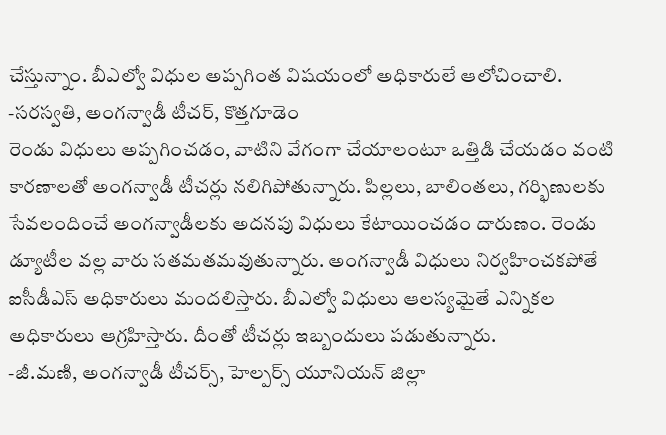చేస్తున్నాం. బీఎల్వో విధుల అప్పగింత విషయంలో అధికారులే ఆలోచించాలి.
-సరస్వతి, అంగన్వాడీ టీచర్, కొత్తగూడెం
రెండు విధులు అప్పగించడం, వాటిని వేగంగా చేయాలంటూ ఒత్తిడి చేయడం వంటి కారణాలతో అంగన్వాడీ టీచర్లు నలిగిపోతున్నారు. పిల్లలు, బాలింతలు, గర్భిణులకు సేవలందించే అంగన్వాడీలకు అదనపు విధులు కేటాయించడం దారుణం. రెండు డ్యూటీల వల్ల వారు సతమతమవుతున్నారు. అంగన్వాడీ విధులు నిర్వహించకపోతే ఐసీడీఎస్ అధికారులు మందలిస్తారు. బీఎల్వో విధులు ఆలస్యమైతే ఎన్నికల అధికారులు ఆగ్రహిస్తారు. దీంతో టీచర్లు ఇబ్బందులు పడుతున్నారు.
-జీ.మణి, అంగన్వాడీ టీచర్స్, హెల్పర్స్ యూనియన్ జిల్లా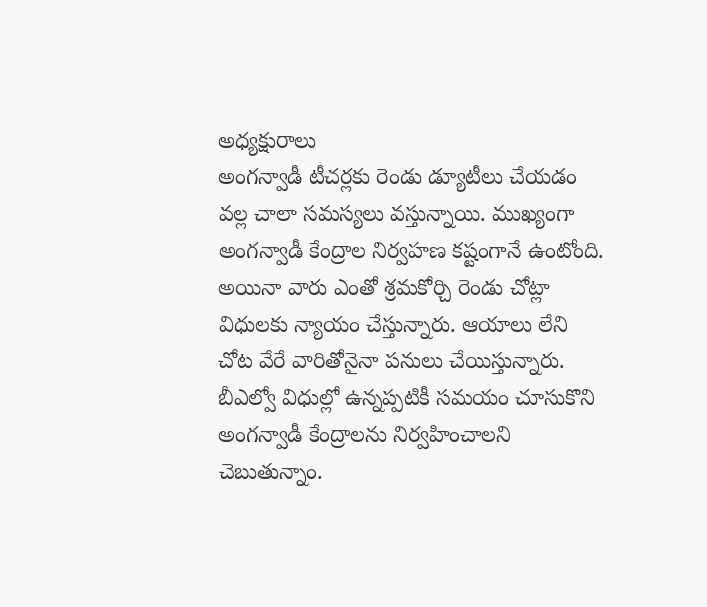అధ్యక్షురాలు
అంగన్వాడీ టీచర్లకు రెండు డ్యూటీలు చేయడం వల్ల చాలా సమస్యలు వస్తున్నాయి. ముఖ్యంగా అంగన్వాడీ కేంద్రాల నిర్వహణ కష్టంగానే ఉంటోంది. అయినా వారు ఎంతో శ్రమకోర్చి రెండు చోట్లా విధులకు న్యాయం చేస్తున్నారు. ఆయాలు లేని చోట వేరే వారితోనైనా పనులు చేయిస్తున్నారు. బీఎల్వో విధుల్లో ఉన్నప్పటికీ సమయం చూసుకొని అంగన్వాడీ కేంద్రాలను నిర్వహించాలని చెబుతున్నాం.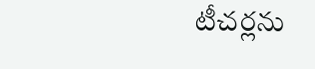టీచర్లను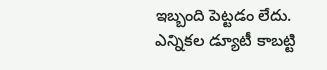ఇబ్బంది పెట్టడం లేదు. ఎన్నికల డ్యూటీ కాబట్టి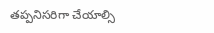తప్పనిసరిగా చేయాల్సి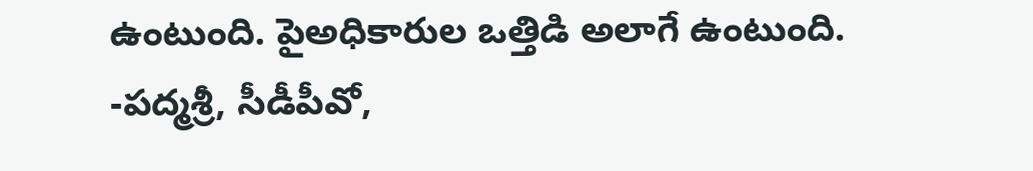ఉంటుంది. పైఅధికారుల ఒత్తిడి అలాగే ఉంటుంది.
-పద్మశ్రీ, సీడీపీవో,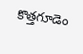కొత్తగూడెం